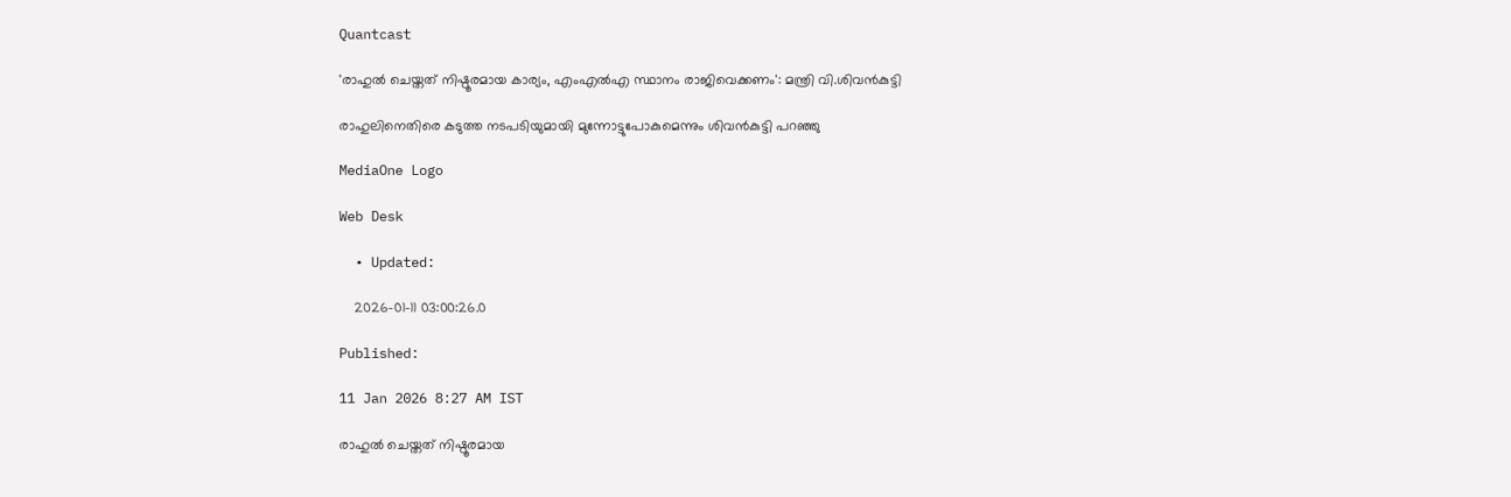Quantcast

'രാഹുല്‍ ചെയ്തത് നിഷ്ഠൂരമായ കാര്യം, എംഎല്‍എ സ്ഥാനം രാജിവെക്കണം': മന്ത്രി വി.ശിവന്‍കുട്ടി

രാഹുലിനെതിരെ കടുത്ത നടപടിയുമായി മുന്നോട്ടുപോകുമെന്നും ശിവൻകുട്ടി പറഞ്ഞു

MediaOne Logo

Web Desk

  • Updated:

    2026-01-11 03:00:26.0

Published:

11 Jan 2026 8:27 AM IST

രാഹുല്‍ ചെയ്തത് നിഷ്ഠൂരമായ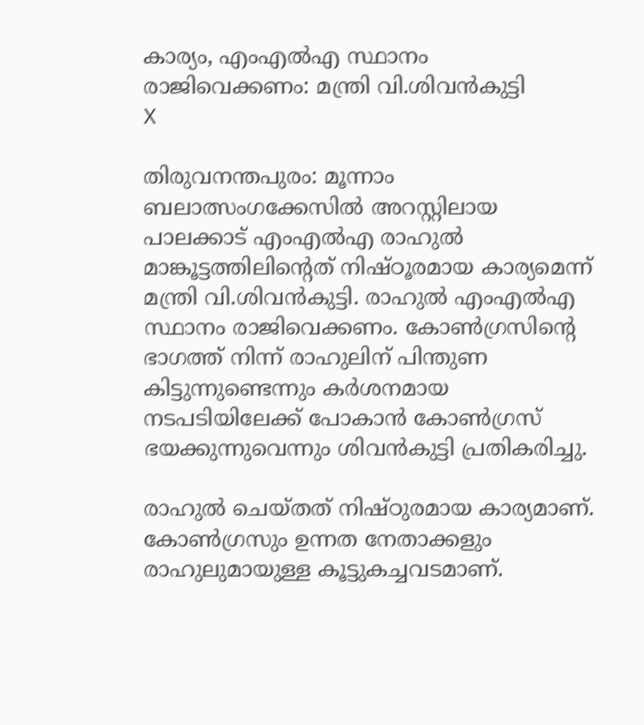കാര്യം, എംഎല്‍എ സ്ഥാനം രാജിവെക്കണം: മന്ത്രി വി.ശിവന്‍കുട്ടി
X

തിരുവനന്തപുരം: മൂന്നാം ബലാത്സംഗക്കേസില്‍ അറസ്റ്റിലായ പാലക്കാട് എംഎല്‍എ രാഹുല്‍ മാങ്കൂട്ടത്തിലിന്റെത് നിഷ്ഠൂരമായ കാര്യമെന്ന് മന്ത്രി വി.ശിവന്‍കുട്ടി. രാഹുല്‍ എംഎല്‍എ സ്ഥാനം രാജിവെക്കണം. കോണ്‍ഗ്രസിന്റെ ഭാഗത്ത് നിന്ന് രാഹുലിന് പിന്തുണ കിട്ടുന്നുണ്ടെന്നും കര്‍ശനമായ നടപടിയിലേക്ക് പോകാന്‍ കോണ്‍ഗ്രസ് ഭയക്കുന്നുവെന്നും ശിവന്‍കുട്ടി പ്രതികരിച്ചു.

രാഹുല്‍ ചെയ്തത് നിഷ്ഠുരമായ കാര്യമാണ്. കോണ്‍ഗ്രസും ഉന്നത നേതാക്കളും രാഹുലുമായുള്ള കൂട്ടുകച്ചവടമാണ്.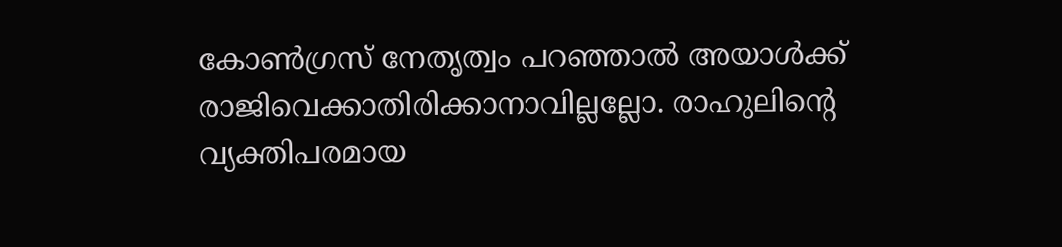കോണ്‍ഗ്രസ് നേതൃത്വം പറഞ്ഞാല്‍ അയാള്‍ക്ക് രാജിവെക്കാതിരിക്കാനാവില്ലല്ലോ. രാഹുലിന്റെ വ്യക്തിപരമായ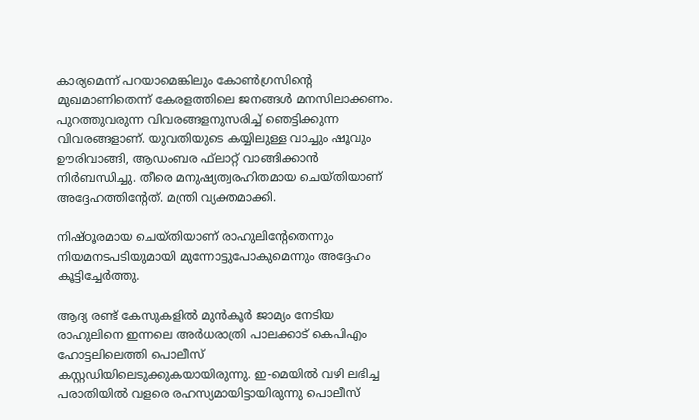കാര്യമെന്ന് പറയാമെങ്കിലും കോണ്‍ഗ്രസിന്റെ മുഖമാണിതെന്ന് കേരളത്തിലെ ജനങ്ങള്‍ മനസിലാക്കണം. പുറത്തുവരുന്ന വിവരങ്ങളനുസരിച്ച് ഞെട്ടിക്കുന്ന വിവരങ്ങളാണ്. യുവതിയുടെ കയ്യിലുള്ള വാച്ചും ഷൂവും ഊരിവാങ്ങി, ആഡംബര ഫ്‌ലാറ്റ് വാങ്ങിക്കാന്‍ നിര്‍ബന്ധിച്ചു. തീരെ മനുഷ്യത്വരഹിതമായ ചെയ്തിയാണ് അദ്ദേഹത്തിന്റേത്. മന്ത്രി വ്യക്തമാക്കി.

നിഷ്ഠൂരമായ ചെയ്തിയാണ് രാഹുലിന്‍റേതെന്നും നിയമനടപടിയുമായി മുന്നോട്ടുപോകുമെന്നും അദ്ദേഹം കൂട്ടിച്ചേര്‍ത്തു.

ആദ്യ രണ്ട് കേസുകളിൽ മുൻകൂർ ജാമ്യം നേടിയ രാഹുലിനെ ഇന്നലെ അർധരാത്രി പാലക്കാട് കെപിഎം ഹോട്ടലിലെത്തി പൊലീസ് കസ്റ്റഡിയിലെടുക്കുകയായിരുന്നു. ഇ-മെയിൽ വഴി ലഭിച്ച പരാതിയിൽ വളരെ രഹസ്യമായിട്ടായിരുന്നു പൊലീസ്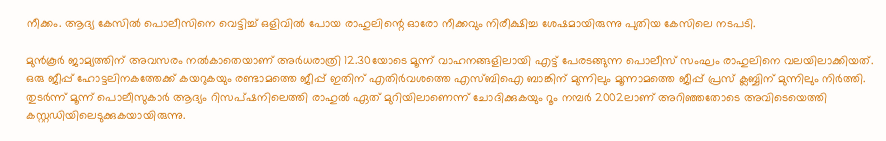നീക്കം. ആദ്യ കേസിൽ പൊലീസിനെ വെട്ടിച്ച് ഒളിവിൽ പോയ രാഹുലിന്റെ ഓരോ നീക്കവും നിരീക്ഷിച്ച ശേഷമായിരുന്നു പുതിയ കേസിലെ നടപടി.

മുൻകൂർ ജാമ്യത്തിന് അവസരം നൽകാതെയാണ് അർധരാത്രി 12.30യോടെ മൂന്ന് വാഹനങ്ങളിലായി എട്ട് പേരടങ്ങുന്ന പൊലീസ് സംഘം രാഹുലിനെ വലയിലാക്കിയത്. ഒരു ജീപ്പ് ഹോട്ടലിനകത്തേക്ക് കയറുകയും രണ്ടാമത്തെ ജീപ്പ് ഇതിന് എതിർവശത്തെ എസ്ബിഐ ബാങ്കിന് മുന്നിലും മൂന്നാമത്തെ ജീപ്പ് പ്രസ് ക്ലബ്ബിന് മുന്നിലും നിർത്തി. തുടർന്ന് മൂന്ന് പൊലീസുകാർ ആദ്യം റിസപ്ഷനിലെത്തി രാഹുൽ ഏത് മുറിയിലാണെന്ന് ചോദിക്കുകയും റൂം നമ്പർ 2002ലാണ് അറിഞ്ഞതോടെ അവിടെയെത്തി കസ്റ്റഡിയിലെടുക്കുകയായിരുന്നു.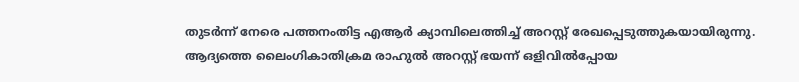തുടർന്ന് നേരെ പത്തനംതിട്ട എആർ ക്യാമ്പിലെത്തിച്ച് അറസ്റ്റ് രേഖപ്പെടുത്തുകയായിരുന്നു. ആദ്യത്തെ ലൈംഗികാതിക്രമ രാഹുൽ അറസ്റ്റ് ഭയന്ന് ഒളിവിൽപ്പോയ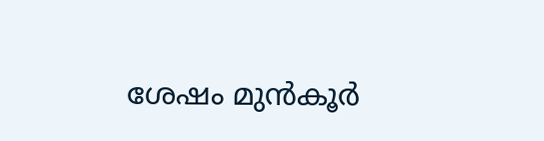ശേഷം മുൻകൂർ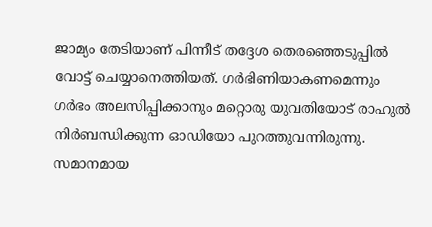ജാമ്യം തേടിയാണ് പിന്നീട് തദ്ദേശ തെരഞ്ഞെടുപ്പിൽ വോട്ട് ചെയ്യാനെത്തിയത്. ഗർഭിണിയാകണമെന്നും ഗർഭം അലസിപ്പിക്കാനും മറ്റൊരു യുവതിയോട് രാഹുൽ നിർബന്ധിക്കുന്ന ഓഡിയോ പുറത്തുവന്നിരുന്നു. സമാനമായ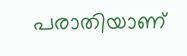പരാതിയാണ്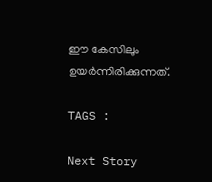ഈ കേസിലും ഉയർന്നിരിക്കുന്നത്.

TAGS :

Next Story